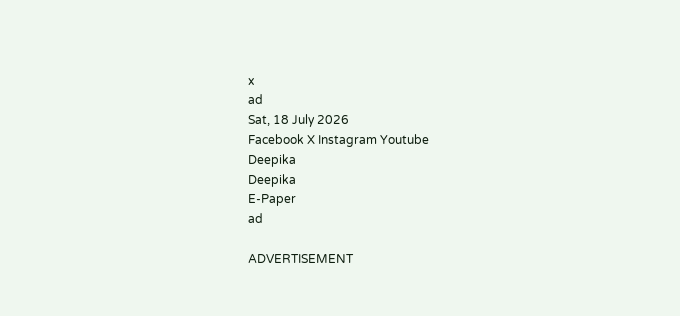x
ad
Sat, 18 July 2026
Facebook X Instagram Youtube
Deepika
Deepika
E-Paper
ad

ADVERTISEMENT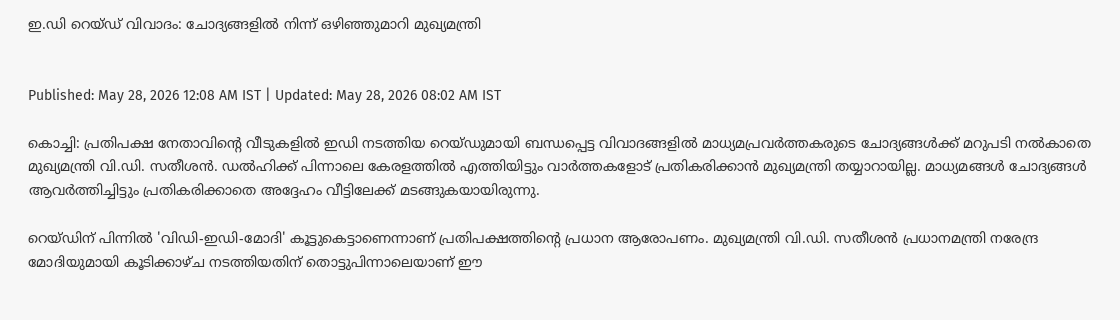ഇ.ഡി റെയ്ഡ് വിവാദം: ചോദ്യങ്ങളിൽ നിന്ന് ഒഴിഞ്ഞുമാറി മുഖ്യമന്ത്രി


Published: May 28, 2026 12:08 AM IST | Updated: May 28, 2026 08:02 AM IST

കൊച്ചി: പ്രതിപക്ഷ നേതാവിന്‍റെ വീടുകളിൽ ഇഡി നടത്തിയ റെയ്ഡുമായി ബന്ധപ്പെട്ട വിവാദങ്ങളിൽ മാധ്യമപ്രവർത്തകരുടെ ചോദ്യങ്ങൾക്ക് മറുപടി നൽകാതെ മുഖ്യമന്ത്രി വി.ഡി. സതീശൻ. ഡൽഹിക്ക് പിന്നാലെ കേരളത്തിൽ എത്തിയിട്ടും വാർത്തകളോട് പ്രതികരിക്കാൻ മുഖ്യമന്ത്രി തയ്യാറായില്ല. മാധ്യമങ്ങൾ ചോദ്യങ്ങൾ ആവർത്തിച്ചിട്ടും പ്രതികരിക്കാതെ അദ്ദേഹം വീട്ടിലേക്ക് മടങ്ങുകയായിരുന്നു.

റെയ്ഡിന് പിന്നിൽ 'വിഡി-ഇഡി-മോദി' കൂട്ടുകെട്ടാണെന്നാണ് പ്രതിപക്ഷത്തിന്‍റെ പ്രധാന ആരോപണം. മുഖ്യമന്ത്രി വി.ഡി. സതീശൻ പ്രധാനമന്ത്രി നരേന്ദ്ര മോദിയുമായി കൂടിക്കാഴ്ച നടത്തിയതിന് തൊട്ടുപിന്നാലെയാണ് ഈ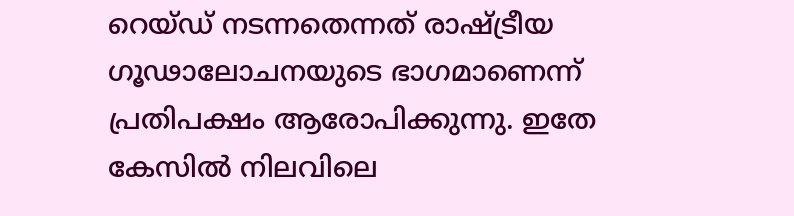റെയ്ഡ് നടന്നതെന്നത് രാഷ്ട്രീയ ഗൂഢാലോചനയുടെ ഭാഗമാണെന്ന് പ്രതിപക്ഷം ആരോപിക്കുന്നു. ഇതേ കേസിൽ നിലവിലെ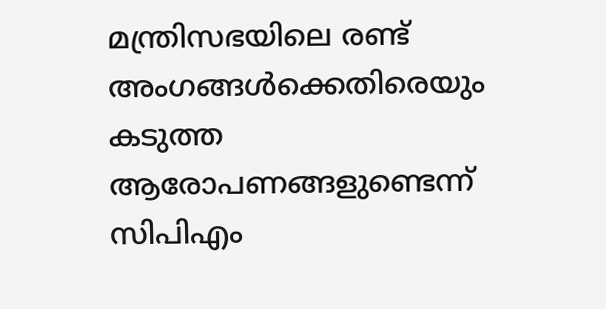മന്ത്രിസഭയിലെ രണ്ട് അംഗങ്ങൾക്കെതിരെയും കടുത്ത ആരോപണങ്ങളുണ്ടെന്ന് സിപിഎം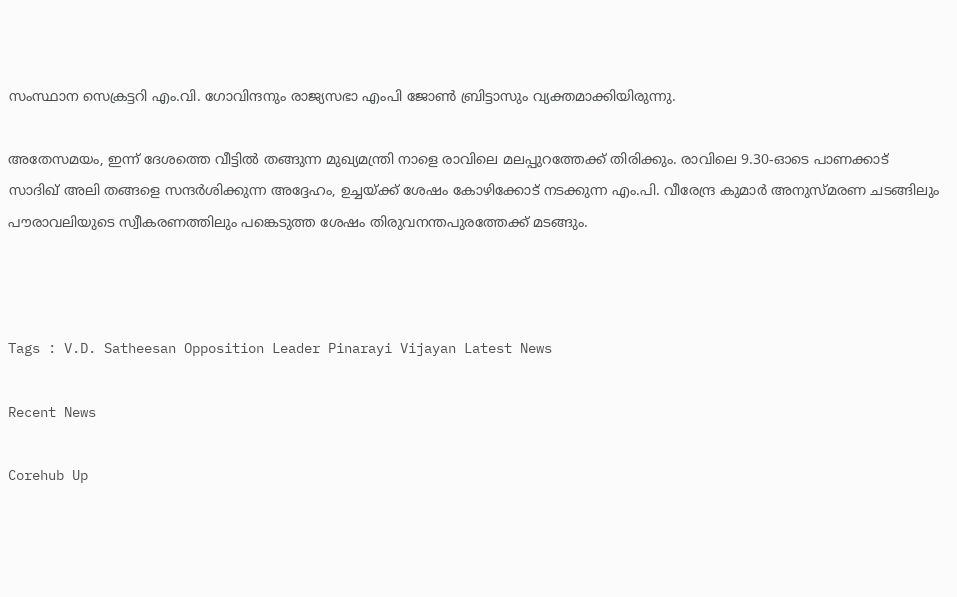സംസ്ഥാന സെക്രട്ടറി എം.വി. ഗോവിന്ദനും രാജ്യസഭാ എംപി ജോൺ ബ്രിട്ടാസും വ്യക്തമാക്കിയിരുന്നു.

അതേസമയം, ഇന്ന് ദേശത്തെ വീട്ടിൽ തങ്ങുന്ന മുഖ്യമന്ത്രി നാളെ രാവിലെ മലപ്പുറത്തേക്ക് തിരിക്കും. രാവിലെ 9.30-ഓടെ പാണക്കാട് സാദിഖ് അലി തങ്ങളെ സന്ദർശിക്കുന്ന അദ്ദേഹം, ഉച്ചയ്ക്ക് ശേഷം കോഴിക്കോട് നടക്കുന്ന എം.പി. വീരേന്ദ്ര കുമാർ അനുസ്മരണ ചടങ്ങിലും പൗരാവലിയുടെ സ്വീകരണത്തിലും പങ്കെടുത്ത ശേഷം തിരുവനന്തപുരത്തേക്ക് മടങ്ങും.



Tags : V.D. Satheesan Opposition Leader Pinarayi Vijayan Latest News

Recent News

Corehub Up